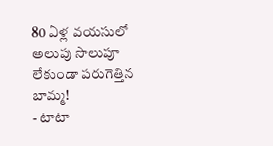80 ఏళ్ల వయసులో అలుపు సొలుపూ లేకుండా పరుగెత్తిన బామ్మ!
- టాటా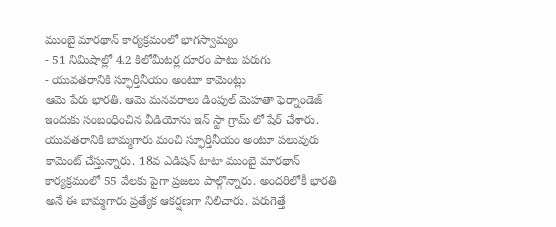ముంబై మారథాన్ కార్యక్రమంలో భాగస్వామ్యం
- 51 నిమిషాల్లో 4.2 కిలోమీటర్ల దూరం పాటు పరుగు
- యువతరానికి స్ఫూర్తినీయం అంటూ కామెంట్లు
ఆమె పేరు భారతి. ఆమె మనవరాలు డింపుల్ మెహతా ఫెర్నాండెజ్ ఇందుకు సంబంధించిన వీడియోను ఇన్ స్టా గ్రామ్ లో షేర్ చేశారు. యువతరానికి బామ్మగారు మంచి స్ఫూర్తినీయం అంటూ పలువురు కామెంట్ చేస్తున్నారు. 18వ ఎడిషన్ టాటా ముంబై మారథాన్ కార్యక్రమంలో 55 వేలకు పైగా ప్రజలు పాల్గొన్నారు. అందరిలోకీ భారతి అనే ఈ బామ్మగారు ప్రత్యేక ఆకర్షణగా నిలిచారు. పరుగెత్తే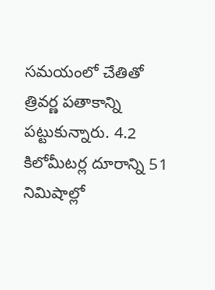సమయంలో చేతితో త్రివర్ణ పతాకాన్ని పట్టుకున్నారు. 4.2 కిలోమీటర్ల దూరాన్ని 51 నిమిషాల్లో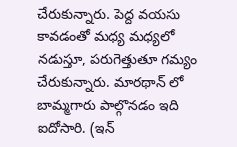చేరుకున్నారు. పెద్ద వయసు కావడంతో మధ్య మధ్యలో నడుస్తూ, పరుగెత్తుతూ గమ్యం చేరుకున్నారు. మారథాన్ లో బామ్మగారు పాల్గొనడం ఇది ఐదోసారి. (ఇన్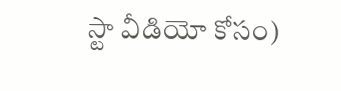స్టా వీడియో కోసం)